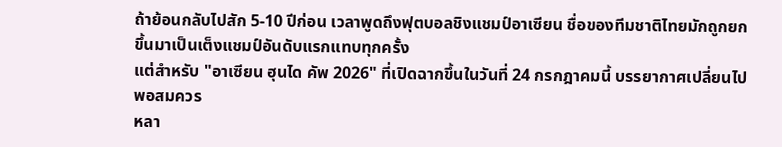ถ้าย้อนกลับไปสัก 5-10 ปีก่อน เวลาพูดถึงฟุตบอลชิงแชมป์อาเซียน ชื่อของทีมชาติไทยมักถูกยกขึ้นมาเป็นเต็งแชมป์อันดับแรกแทบทุกครั้ง
แต่สำหรับ "อาเซียน ฮุนได คัพ 2026" ที่เปิดฉากขึ้นในวันที่ 24 กรกฎาคมนี้ บรรยากาศเปลี่ยนไปพอสมควร
หลา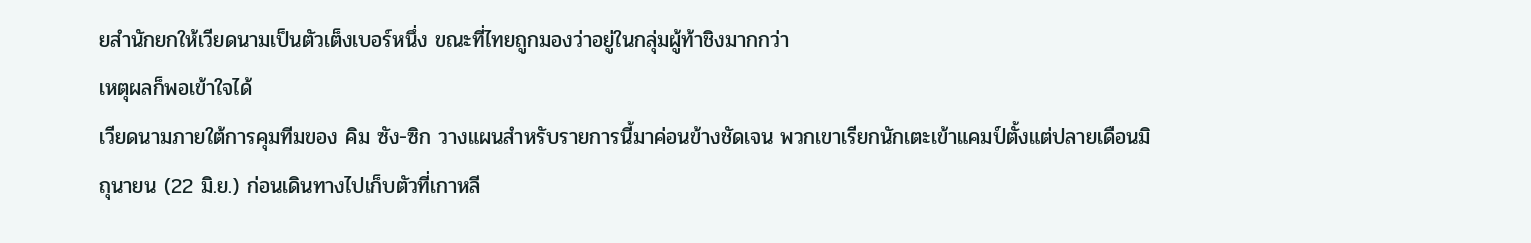ยสำนักยกให้เวียดนามเป็นตัวเต็งเบอร์หนึ่ง ขณะที่ไทยถูกมองว่าอยู่ในกลุ่มผู้ท้าชิงมากกว่า
เหตุผลก็พอเข้าใจได้
เวียดนามภายใต้การคุมทีมของ คิม ซัง-ซิก วางแผนสำหรับรายการนี้มาค่อนข้างชัดเจน พวกเขาเรียกนักเตะเข้าแคมป์ตั้งแต่ปลายเดือนมิถุนายน (22 มิ.ย.) ก่อนเดินทางไปเก็บตัวที่เกาหลี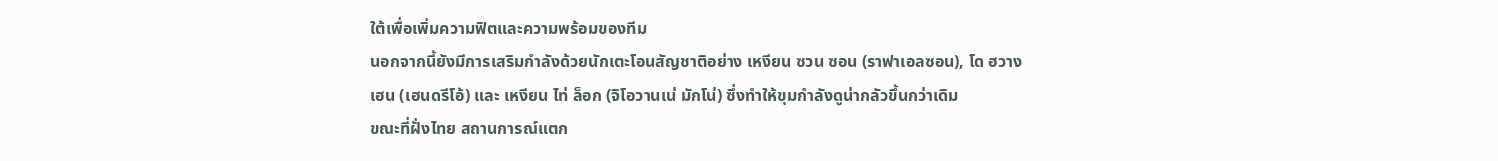ใต้เพื่อเพิ่มความฟิตและความพร้อมของทีม
นอกจากนี้ยังมีการเสริมกำลังด้วยนักเตะโอนสัญชาติอย่าง เหงียน ซวน ซอน (ราฟาเอลซอน), โด ฮวาง เฮน (เฮนดรีโอ้) และ เหงียน ไท่ ล็อก (จิโอวานเน่ มักโน่) ซึ่งทำให้ขุมกำลังดูน่ากลัวขึ้นกว่าเดิม
ขณะที่ฝั่งไทย สถานการณ์แตก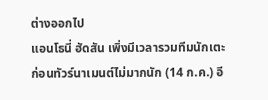ต่างออกไป
แอนโธนี่ ฮัดสัน เพิ่งมีเวลารวมทีมนักเตะก่อนทัวร์นาเมนต์ไม่มากนัก (14 ก.ค.) อี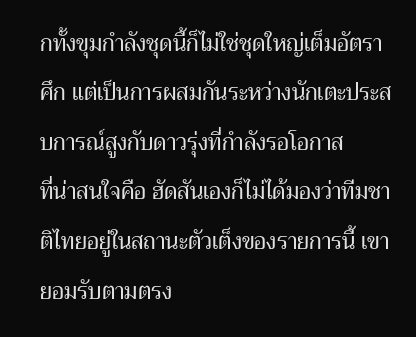กทั้งขุมกำลังชุดนี้ก็ไม่ใช่ชุดใหญ่เต็มอัตราศึก แต่เป็นการผสมกันระหว่างนักเตะประสบการณ์สูงกับดาวรุ่งที่กำลังรอโอกาส
ที่น่าสนใจคือ ฮัดสันเองก็ไม่ได้มองว่าทีมชาติไทยอยู่ในสถานะตัวเต็งของรายการนี้ เขายอมรับตามตรง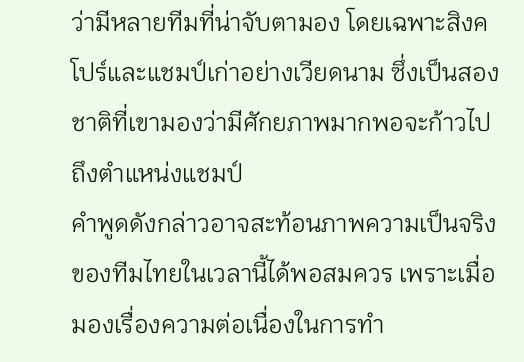ว่ามีหลายทีมที่น่าจับตามอง โดยเฉพาะสิงคโปร์และแชมป์เก่าอย่างเวียดนาม ซึ่งเป็นสองชาติที่เขามองว่ามีศักยภาพมากพอจะก้าวไปถึงตำแหน่งแชมป์
คำพูดดังกล่าวอาจสะท้อนภาพความเป็นจริงของทีมไทยในเวลานี้ได้พอสมควร เพราะเมื่อมองเรื่องความต่อเนื่องในการทำ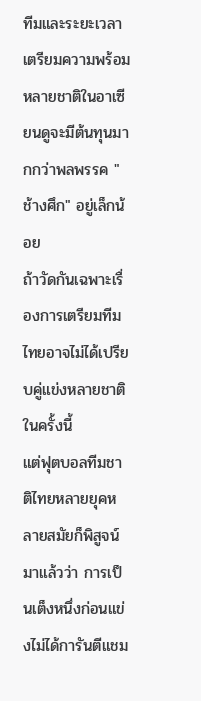ทีมและระยะเวลาเตรียมความพร้อม หลายชาติในอาเซียนดูจะมีต้นทุนมากกว่าพลพรรค "ช้างศึก" อยู่เล็กน้อย
ถ้าวัดกันเฉพาะเรื่องการเตรียมทีม ไทยอาจไม่ได้เปรียบคู่แข่งหลายชาติในครั้งนี้
แต่ฟุตบอลทีมชาติไทยหลายยุคหลายสมัยก็พิสูจน์มาแล้วว่า การเป็นเต็งหนึ่งก่อนแข่งไม่ได้การันตีแชม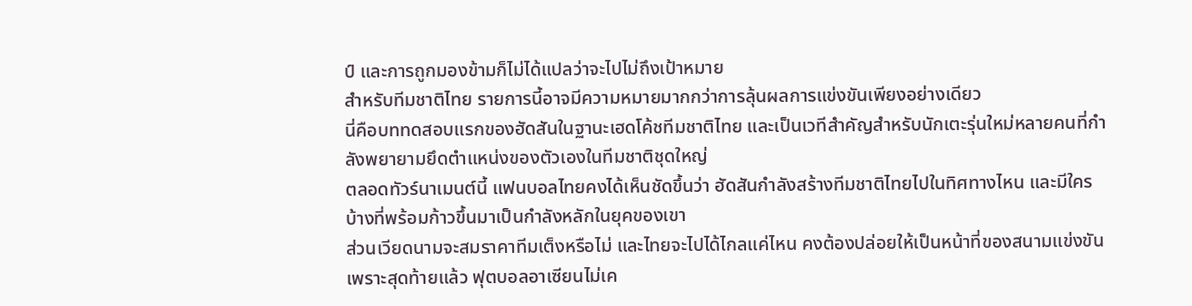ป์ และการถูกมองข้ามก็ไม่ได้แปลว่าจะไปไม่ถึงเป้าหมาย
สำหรับทีมชาติไทย รายการนี้อาจมีความหมายมากกว่าการลุ้นผลการแข่งขันเพียงอย่างเดียว
นี่คือบททดสอบแรกของฮัดสันในฐานะเฮดโค้ชทีมชาติไทย และเป็นเวทีสำคัญสำหรับนักเตะรุ่นใหม่หลายคนที่กำลังพยายามยึดตำแหน่งของตัวเองในทีมชาติชุดใหญ่
ตลอดทัวร์นาเมนต์นี้ แฟนบอลไทยคงได้เห็นชัดขึ้นว่า ฮัดสันกำลังสร้างทีมชาติไทยไปในทิศทางไหน และมีใครบ้างที่พร้อมก้าวขึ้นมาเป็นกำลังหลักในยุคของเขา
ส่วนเวียดนามจะสมราคาทีมเต็งหรือไม่ และไทยจะไปได้ไกลแค่ไหน คงต้องปล่อยให้เป็นหน้าที่ของสนามแข่งขัน
เพราะสุดท้ายแล้ว ฟุตบอลอาเซียนไม่เค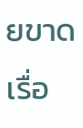ยขาดเรื่อ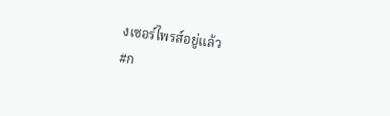งเซอร์ไพรส์อยู่แล้ว
#ก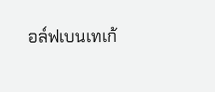อล์ฟเบนเทเก้